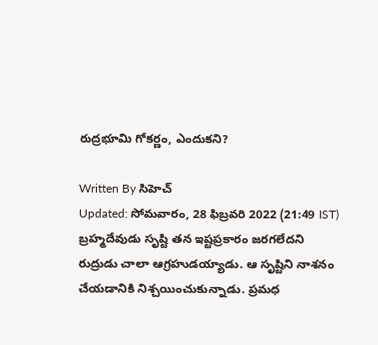రుద్రభూమి గోకర్ణం, ఎందుకని?

Written By సిహెచ్
Updated: సోమవారం, 28 ఫిబ్రవరి 2022 (21:49 IST)
బ్రహ్మదేవుడు సృష్టి తన ఇష్టప్రకారం జరగలేదని రుద్రుడు చాలా ఆగ్రహుడయ్యాడు. ఆ సృష్టిని నాశనం చేయడానికి నిశ్చయించుకున్నాడు. ప్రమధ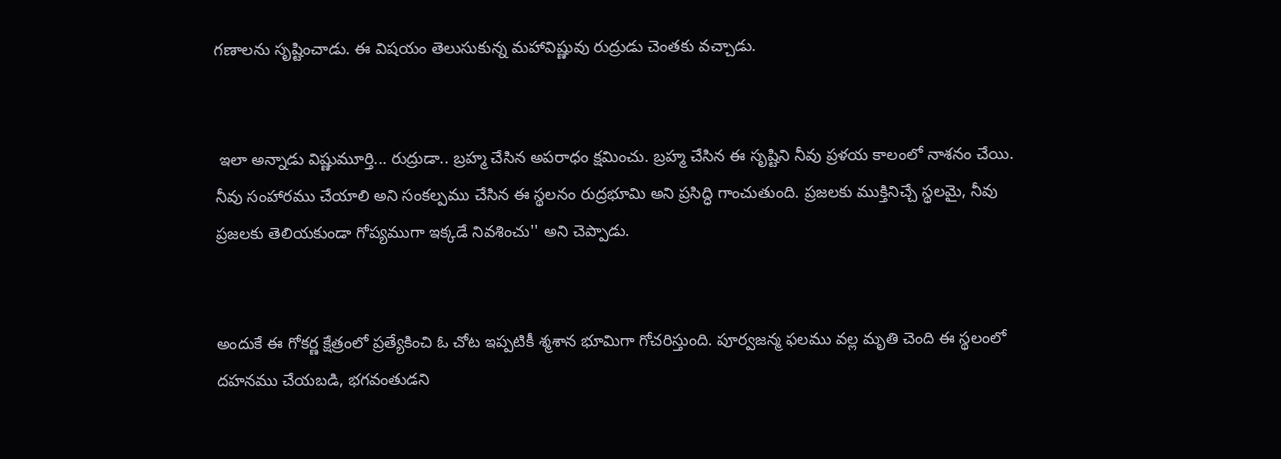గణాలను సృష్టించాడు. ఈ విషయం తెలుసుకున్న మహావిష్ణువు రుద్రుడు చెంతకు వచ్చాడు.


 ఇలా అన్నాడు విష్ణుమూర్తి... రుద్రుడా.. బ్రహ్మ చేసిన అపరాధం క్షమించు. బ్రహ్మ చేసిన ఈ సృష్టిని నీవు ప్రళయ కాలంలో నాశనం చేయి. నీవు సంహారము చేయాలి అని సంకల్పము చేసిన ఈ స్థలనం రుద్రభూమి అని ప్రసిద్ధి గాంచుతుంది. ప్రజలకు ముక్తినిచ్చే స్థలమై, నీవు ప్రజలకు తెలియకుండా గోప్యముగా ఇక్కడే నివశించు'' అని చెప్పాడు.


అందుకే ఈ గోకర్ణ క్షేత్రంలో ప్రత్యేకించి ఓ చోట ఇప్పటికీ శ్మశాన భూమిగా గోచరిస్తుంది. పూర్వజన్మ ఫలము వల్ల మృతి చెంది ఈ స్థలంలో దహనము చేయబడి, భగవంతుడని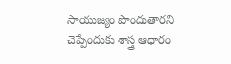సాయుజ్యం పొందుతారని చెప్పేందుకు శాస్త్ర ఆధారం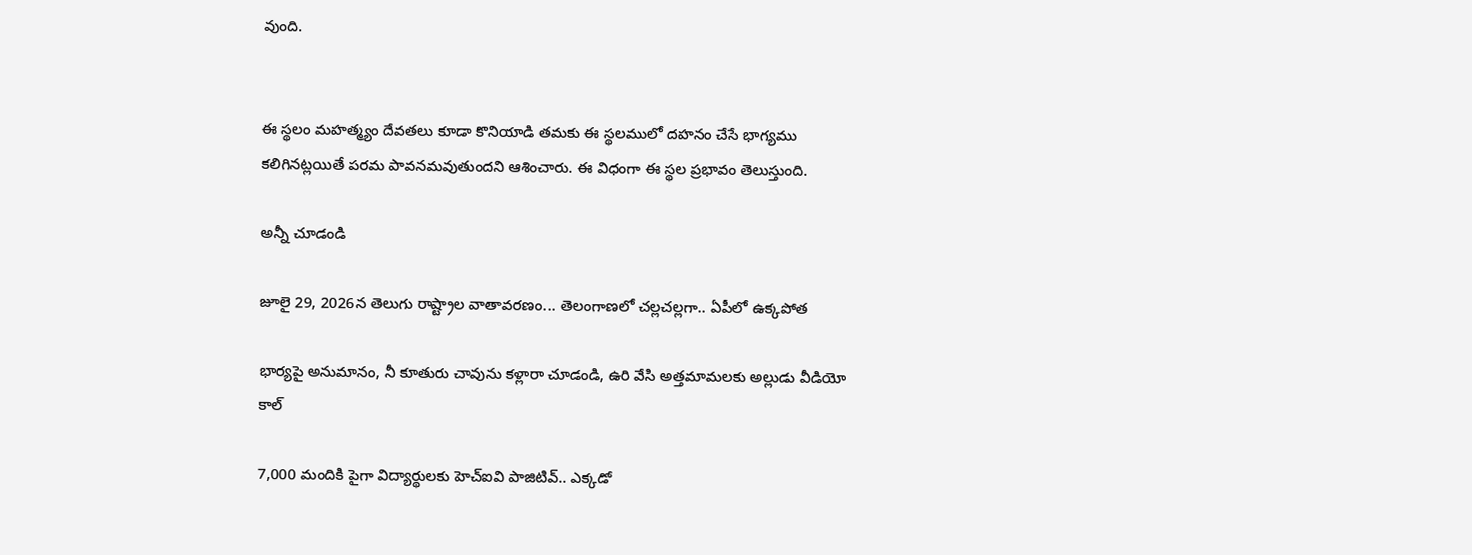వుంది.


ఈ స్థలం మహత్మ్యం దేవతలు కూడా కొనియాడి తమకు ఈ స్థలములో దహనం చేసే భాగ్యము కలిగినట్లయితే పరమ పావనమవుతుందని ఆశించారు. ఈ విధంగా ఈ స్థల ప్రభావం తెలుస్తుంది.

అన్నీ చూడండి

జూలై 29, 2026న తెలుగు రాష్ట్రాల వాతావరణం... తెలంగాణలో చల్లచల్లగా.. ఏపీలో ఉక్కపోత

భార్యపై అనుమానం, నీ కూతురు చావును కళ్లారా చూడండి, ఉరి వేసి అత్తమామలకు అల్లుడు వీడియో కాల్

7,000 మందికి పైగా విద్యార్థులకు హెచ్‌ఐవి పాజిటివ్.. ఎక్కడో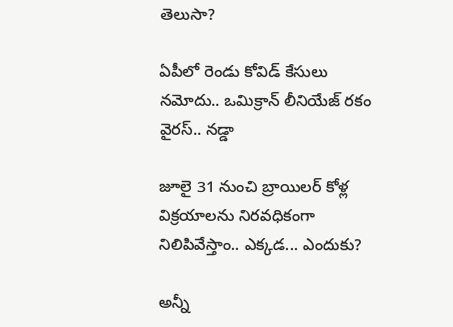తెలుసా?

ఏపీలో రెండు కోవిడ్ కేసులు నమోదు.. ఒమిక్రాన్ లీనియేజ్ రకం వైరస్.. నడ్డా

జూలై 31 నుంచి బ్రాయిలర్ కోళ్ల విక్రయాలను నిరవధికంగా నిలిపివేస్తాం.. ఎక్కడ... ఎందుకు?

అన్నీ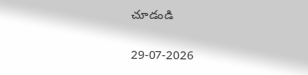చూడండి

29-07-2026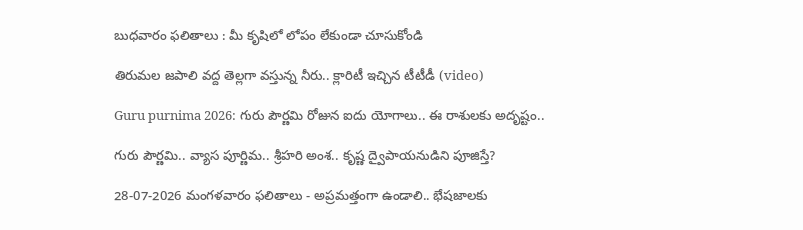బుధవారం ఫలితాలు : మీ కృషిలో లోపం లేకుండా చూసుకోండి

తిరుమల జపాలి వద్ద తెల్లగా వస్తున్న నీరు.. క్లారిటీ ఇచ్చిన టీటీడీ (video)

Guru purnima 2026: గురు పౌర్ణమి రోజున ఐదు యోగాలు.. ఈ రాశులకు అదృష్టం..

గురు పౌర్ణమి.. వ్యాస‌ పూర్ణిమ.. శ్రీహరి అంశ.. కృష్ణ ద్వైపాయనుడిని పూజిస్తే?

28-07-2026 మంగళవారం ఫలితాలు - అప్రమత్తంగా ఉండాలి.. భేషజాలకు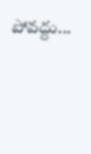పోవద్దు...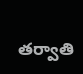తర్వాతి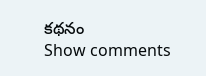కథనం
Show comments